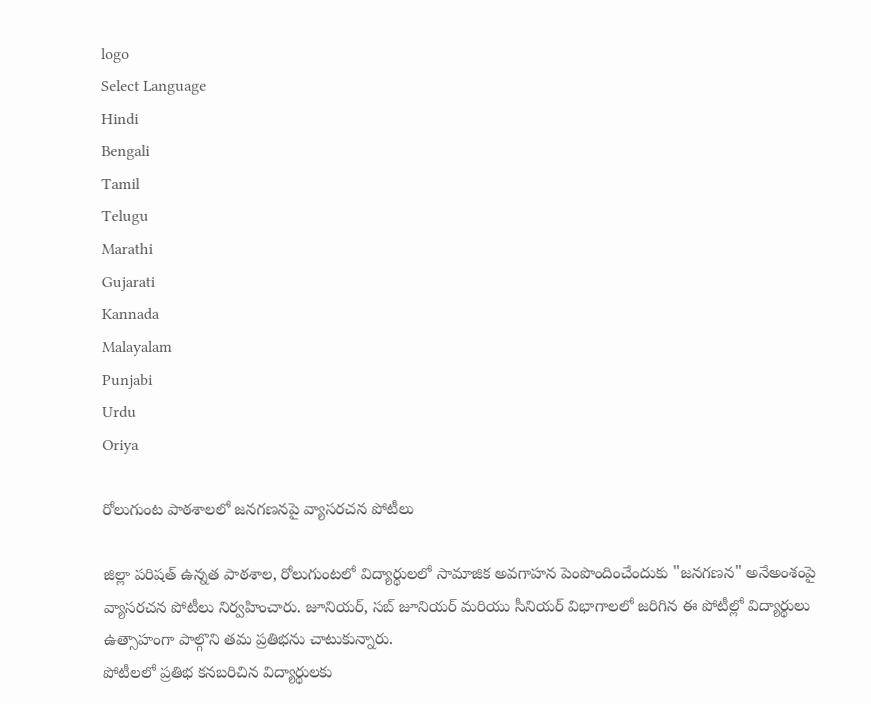logo
Select Language
Hindi
Bengali
Tamil
Telugu
Marathi
Gujarati
Kannada
Malayalam
Punjabi
Urdu
Oriya

రోలుగుంట పాఠశాలలో జనగణనపై వ్యాసరచన పోటీలు

జిల్లా పరిషత్ ఉన్నత పాఠశాల, రోలుగుంటలో విద్యార్థులలో సామాజిక అవగాహన పెంపొందించేందుకు "జనగణన" అనేఅంశంపై వ్యాసరచన పోటీలు నిర్వహించారు. జూనియర్, సబ్ జూనియర్ మరియు సీనియర్ విభాగాలలో జరిగిన ఈ పోటీల్లో విద్యార్థులు ఉత్సాహంగా పాల్గొని తమ ప్రతిభను చాటుకున్నారు.
పోటీలలో ప్రతిభ కనబరిచిన విద్యార్థులకు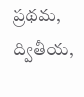ప్రథమ, ద్వితీయ,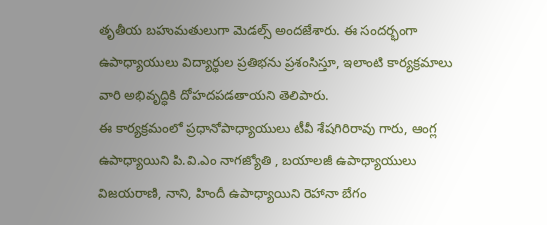తృతీయ బహుమతులుగా మెడల్స్ అందజేశారు. ఈ సందర్భంగా ఉపాధ్యాయులు విద్యార్థుల ప్రతిభను ప్రశంసిస్తూ, ఇలాంటి కార్యక్రమాలు వారి అభివృద్ధికి దోహదపడతాయని తెలిపారు.
ఈ కార్యక్రమంలో ప్రధానోపాధ్యాయులు టీవీ శేషగిరిరావు గారు, ఆంగ్ల ఉపాధ్యాయిని పి.వి.ఎం నాగజ్యోతి , బయాలజీ ఉపాధ్యాయులు విజయరాణి, నాని, హిందీ ఉపాధ్యాయిని రెహానా బేగం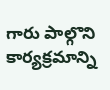గారు పాల్గొని కార్యక్రమాన్ని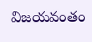విజయవంతం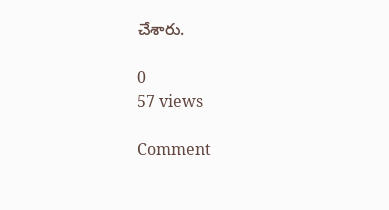చేశారు.

0
57 views

Comment